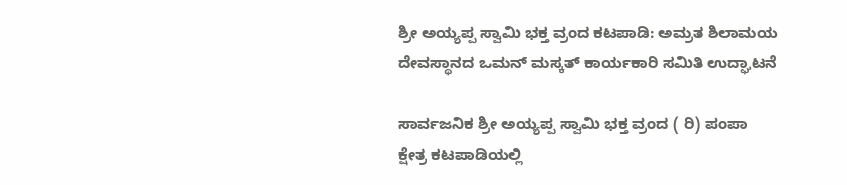ಶ್ರೀ ಅಯ್ಯಪ್ಪ ಸ್ವಾಮಿ ಭಕ್ತ ವ್ರಂದ ಕಟಪಾಡಿ: ಅಮ್ರತ ಶಿಲಾಮಯ ದೇವಸ್ಥಾನದ ಒಮನ್ ಮಸ್ಕತ್ ಕಾರ್ಯಕಾರಿ ಸಮಿತಿ ಉದ್ಘಾಟನೆ

ಸಾರ್ವಜನಿಕ ಶ್ರೀ ಅಯ್ಯಪ್ಪ ಸ್ವಾಮಿ ಭಕ್ತ ವ್ರಂದ ( ರಿ) ಪಂಪಾ ಕ್ಷೇತ್ರ ಕಟಪಾಡಿಯಲ್ಲಿ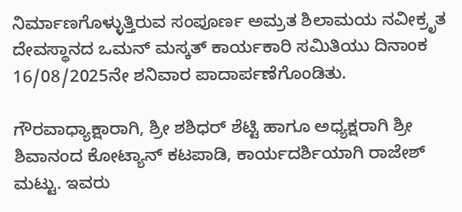ನಿರ್ಮಾಣಗೊಳ್ಳುತ್ತಿರುವ ಸಂಪೂರ್ಣ ಅಮ್ರತ ಶಿಲಾಮಯ ನವೀಕ್ರೃತ ದೇವಸ್ಥಾನದ ಒಮನ್ ಮಸ್ಕತ್ ಕಾರ್ಯಕಾರಿ ಸಮಿತಿಯು ದಿನಾಂಕ 16/08/2025ನೇ ಶನಿವಾರ ಪಾದಾರ್ಪಣೆಗೊಂಡಿತು.

ಗೌರವಾಧ್ಯಾಕ್ಷಾರಾಗಿ, ಶ್ರೀ ಶಶಿಧರ್ ಶೆಟ್ಟಿ ಹಾಗೂ ಅಧ್ಯಕ್ಷರಾಗಿ ಶ್ರೀ ಶಿವಾನಂದ ಕೋಟ್ಯಾನ್ ಕಟಪಾಡಿ, ಕಾರ್ಯದರ್ಶಿಯಾಗಿ ರಾಜೇಶ್ ಮಟ್ಟು. ಇವರು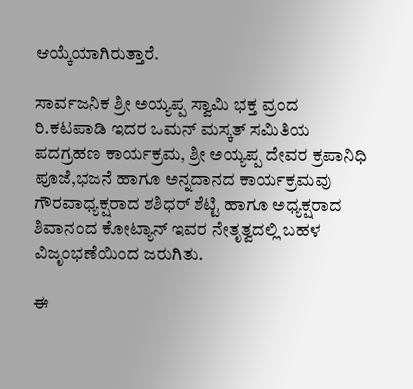ಆಯ್ಕೆಯಾಗಿರುತ್ತಾರೆ.

ಸಾರ್ವಜನಿಕ ಶ್ರೀ ಅಯ್ಯಪ್ಪ ಸ್ವಾಮಿ ಭಕ್ತ ವ್ರಂದ ರಿ.ಕಟಪಾಡಿ ಇದರ ಒಮನ್ ಮಸ್ಕತ್ ಸಮಿತಿಯ ಪದಗ್ರಹಣ ಕಾರ್ಯಕ್ರಮ, ಶ್ರೀ ಅಯ್ಯಪ್ಪ ದೇವರ ಕ್ರಪಾನಿಧಿ ಪೂಜೆ,ಭಜನೆ ಹಾಗೂ ಅನ್ನದಾನದ ಕಾರ್ಯಕ್ರಮವು ಗೌರವಾಧ್ಯಕ್ಷರಾದ ಶಶಿಧರ್ ಶೆಟ್ಟಿ ಹಾಗೂ ಅಧ್ಯಕ್ಷರಾದ ಶಿವಾನಂದ ಕೋಟ್ಯಾನ್ ಇವರ ನೇತೃತ್ವದಲ್ಲಿ ಬಹಳ ವಿಜೃಂಭಣೆಯಿಂದ ಜರುಗಿತು.

ಈ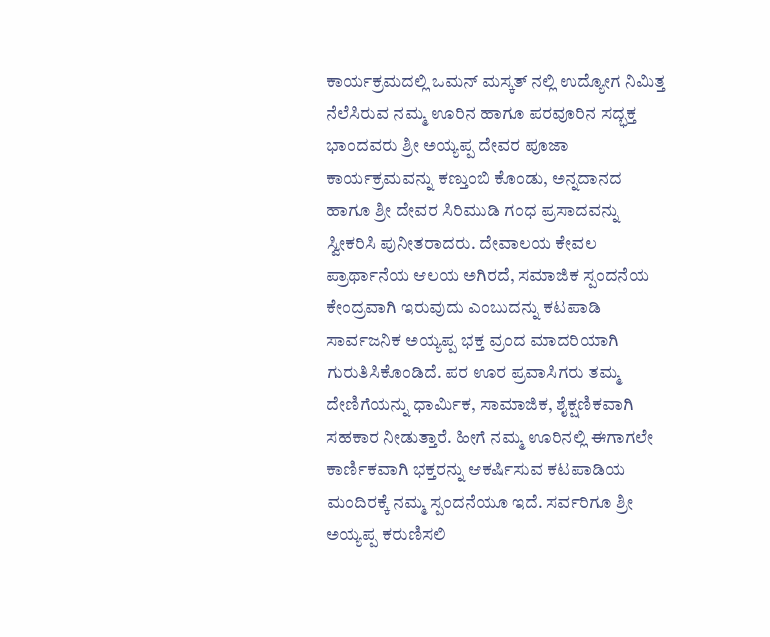ಕಾರ್ಯಕ್ರಮದಲ್ಲಿ ಒಮನ್ ಮಸ್ಕತ್ ನಲ್ಲಿ ಉದ್ಯೋಗ ನಿಮಿತ್ತ ನೆಲೆಸಿರುವ ನಮ್ಮ ಊರಿನ ಹಾಗೂ ಪರವೂರಿನ ಸದ್ಭಕ್ತ ಭಾಂದವರು ಶ್ರೀ ಅಯ್ಯಪ್ಪ ದೇವರ ಪೂಜಾ ಕಾರ್ಯಕ್ರಮವನ್ನು ಕಣ್ತುಂಬಿ ಕೊಂಡು, ಅನ್ನದಾನದ ಹಾಗೂ ಶ್ರೀ ದೇವರ ಸಿರಿಮುಡಿ ಗಂಧ ಪ್ರಸಾದವನ್ನು ಸ್ವೀಕರಿಸಿ ಪುನೀತರಾದರು. ದೇವಾಲಯ ಕೇವಲ ಪ್ರಾರ್ಥಾನೆಯ ಆಲಯ ಅಗಿರದೆ, ಸಮಾಜಿಕ ಸ್ಪಂದನೆಯ ಕೇಂದ್ರವಾಗಿ ಇರುವುದು ಎಂಬುದನ್ನು ಕಟಪಾಡಿ ಸಾರ್ವಜನಿಕ ಅಯ್ಯಪ್ಪ ಭಕ್ತ ವ್ರಂದ ಮಾದರಿಯಾಗಿ ಗುರುತಿಸಿಕೊಂಡಿದೆ. ಪರ ಊರ ಪ್ರವಾಸಿಗರು ತಮ್ಮ ದೇಣಿಗೆಯನ್ನು ಧಾರ್ಮಿಕ, ಸಾಮಾಜಿಕ, ಶೈಕ್ಷಣಿಕವಾಗಿ ಸಹಕಾರ ನೀಡುತ್ತಾರೆ. ಹೀಗೆ ನಮ್ಮ ಊರಿನಲ್ಲಿ ಈಗಾಗಲೇ ಕಾರ್ಣಿಕವಾಗಿ ಭಕ್ತರನ್ನು ಆಕರ್ಷಿಸುವ ಕಟಪಾಡಿಯ ಮಂದಿರಕ್ಕೆ ನಮ್ಮ ಸ್ಪಂದನೆಯೂ ಇದೆ. ಸರ್ವರಿಗೂ ಶ್ರೀ ಅಯ್ಯಪ್ಪ ಕರುಣಿಸಲಿ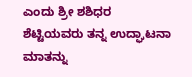ಎಂದು ಶ್ರೀ ಶಶಿಧರ ಶೆಟ್ಟಿಯವರು ತನ್ನ ಉದ್ಘಾಟನಾ ಮಾತನ್ನು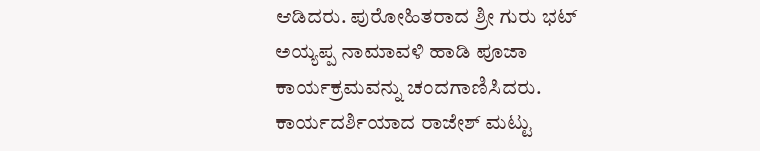ಆಡಿದರು. ಪುರೋಹಿತರಾದ ಶ್ರೀ ಗುರು ಭಟ್ ಅಯ್ಯಪ್ಪ ನಾಮಾವಳಿ ಹಾಡಿ ಪೂಜಾ ಕಾರ್ಯಕ್ರಮವನ್ನು ಚಂದಗಾಣಿಸಿದರು. ಕಾರ್ಯದರ್ಶಿಯಾದ ರಾಜೇಶ್ ಮಟ್ಟು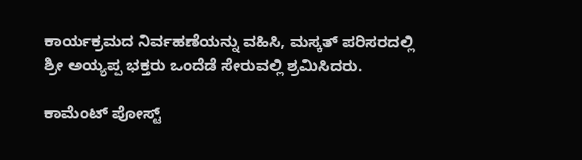ಕಾರ್ಯಕ್ರಮದ ನಿರ್ವಹಣೆಯನ್ನು ವಹಿಸಿ, ಮಸ್ಕತ್ ಪರಿಸರದಲ್ಲಿ ಶ್ರೀ ಅಯ್ಯಪ್ಪ ಭಕ್ತರು ಒಂದೆಡೆ ಸೇರುವಲ್ಲಿ ಶ್ರಮಿಸಿದರು.

ಕಾಮೆಂಟ್‌‌ ಪೋಸ್ಟ್‌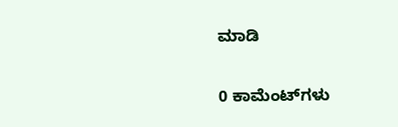ಮಾಡಿ

0 ಕಾಮೆಂಟ್‌ಗಳು